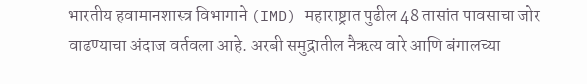भारतीय हवामानशास्त्र विभागाने (IMD) महाराष्ट्रात पुढील 48 तासांत पावसाचा जोर वाढण्याचा अंदाज वर्तवला आहे. अरबी समुद्रातील नैऋत्य वारे आणि बंगालच्या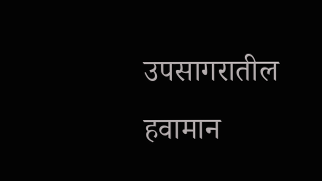उपसागरातील हवामान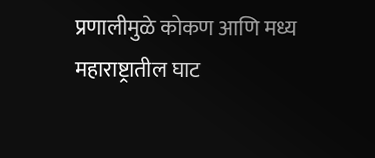प्रणालीमुळे कोकण आणि मध्य महाराष्ट्रातील घाट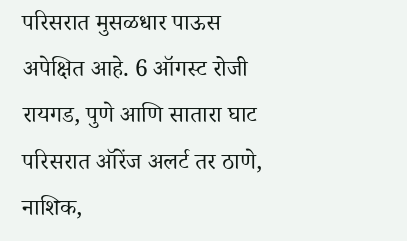परिसरात मुसळधार पाऊस अपेक्षित आहे. 6 ऑगस्ट रोजी रायगड, पुणे आणि सातारा घाट परिसरात ऑरेंज अलर्ट तर ठाणे, नाशिक,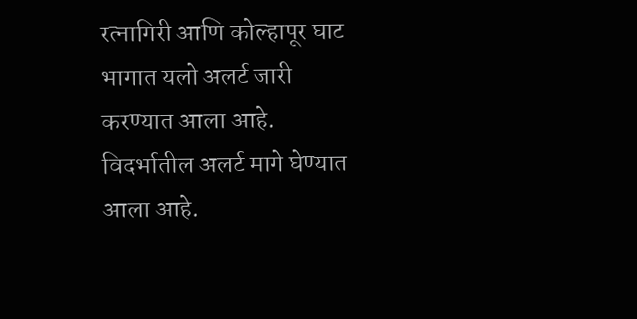रत्नागिरी आणि कोल्हापूर घाट भागात यलो अलर्ट जारी करण्यात आला आहे. विदर्भातील अलर्ट मागे घेण्यात आला आहे.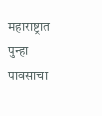महाराष्ट्रात पुन्हा पावसाचा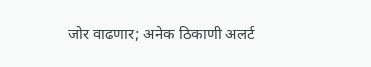जोर वाढणार; अनेक ठिकाणी अलर्ट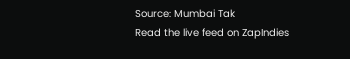Source: Mumbai Tak
Read the live feed on ZapIndies